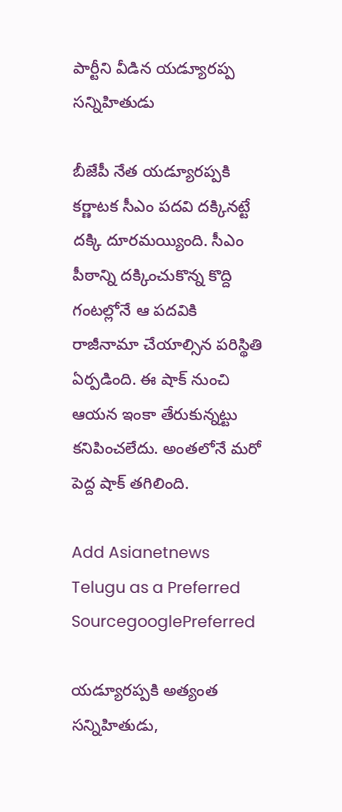పార్టీని వీడిన యడ్యూరప్ప సన్నిహితుడు

బీజేపీ నేత యడ్యూరప్పకి కర్ణాటక సీఎం పదవి దక్కినట్టే దక్కి దూరమయ్యింది. సీఎం పీఠాన్ని దక్కించుకొన్న కొద్ది గంటల్లోనే ఆ పదవికి రాజీనామా చేయాల్సిన పరిస్థితి ఏర్పడింది. ఈ షాక్ నుంచి ఆయన ఇంకా తేరుకున్నట్టు కనిపించలేదు. అంతలోనే మరో పెద్ద షాక్ తగిలింది.

Add Asianetnews Telugu as a Preferred SourcegooglePreferred

యడ్యూరప్పకి అత్యంత సన్నిహితుడు,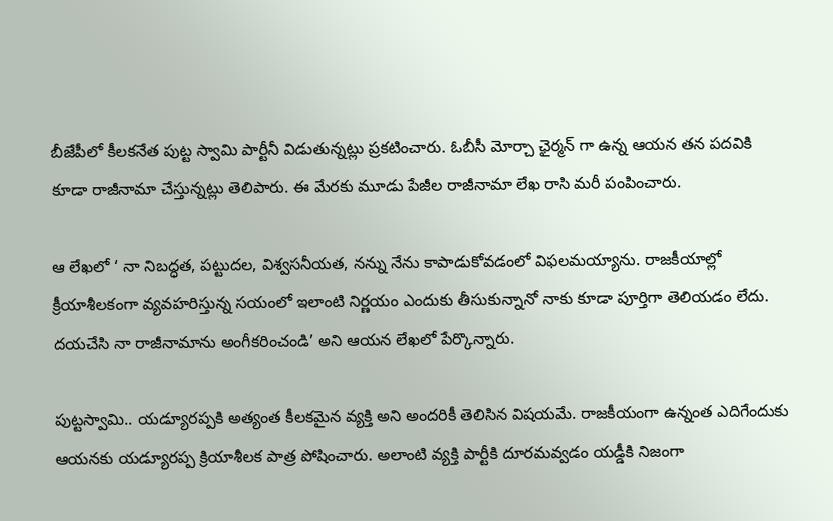బీజేపీలో కీలకనేత పుట్ట స్వామి పార్టీనీ విడుతున్నట్లు ప్రకటించారు. ఓబీసీ మోర్చా ఛైర్మన్ గా ఉన్న ఆయన తన పదవికి కూడా రాజీనామా చేస్తున్నట్లు తెలిపారు. ఈ మేరకు మూడు పేజీల రాజీనామా లేఖ రాసి మరీ పంపించారు.

ఆ లేఖలో ‘ నా నిబద్ధత, పట్టుదల, విశ్వసనీయత, నన్ను నేను కాపాడుకోవడంలో విఫలమయ్యాను. రాజకీయాల్లో క్రీయాశీలకంగా వ్యవహరిస్తున్న సయంలో ఇలాంటి నిర్ణయం ఎందుకు తీసుకున్నానో నాకు కూడా పూర్తిగా తెలియడం లేదు. దయచేసి నా రాజీనామాను అంగీకరించండి’ అని ఆయన లేఖలో పేర్కొన్నారు.

పుట్టస్వామి.. యడ్యూరప్పకి అత్యంత కీలకమైన వ్యక్తి అని అందరికీ తెలిసిన విషయమే. రాజకీయంగా ఉన్నంత ఎదిగేందుకు ఆయనకు యడ్యూరప్ప క్రియాశీలక పాత్ర పోషించారు. అలాంటి వ్యక్తి పార్టీకి దూరమవ్వడం యడ్డీకి నిజంగా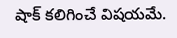షాక్ కలిగించే విషయమే.